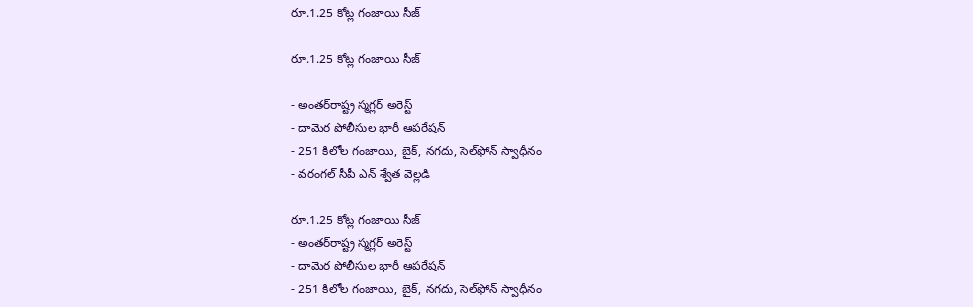రూ.1.25 కోట్ల గంజాయి సీజ్

రూ.1.25 కోట్ల గంజాయి సీజ్

- అంతర్‌రాష్ట్ర స్మగ్లర్ అరెస్ట్
- దామెర పోలీసుల భారీ ఆపరేషన్
- 251 కిలోల గంజాయి, బైక్, నగదు, సెల్‌ఫోన్ స్వాధీనం
- వరంగల్ సీపీ ఎన్ శ్వేత వెల్లడి

రూ.1.25 కోట్ల గంజాయి సీజ్
- అంతర్‌రాష్ట్ర స్మగ్లర్ అరెస్ట్
- దామెర పోలీసుల భారీ ఆపరేషన్
- 251 కిలోల గంజాయి, బైక్, నగదు, సెల్‌ఫోన్ స్వాధీనం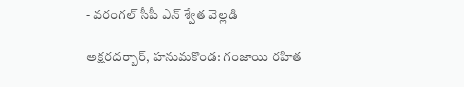- వరంగల్ సీపీ ఎన్ శ్వేత వెల్లడి

అక్షరదర్బార్, హనుమకొండ: గంజాయి రహిత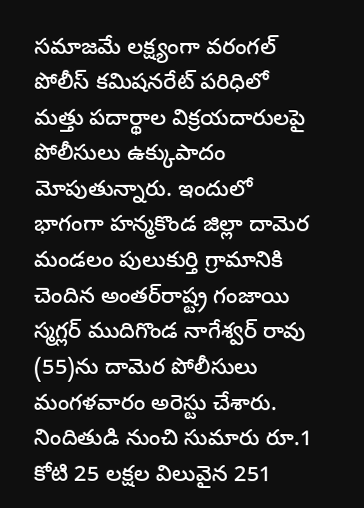సమాజమే లక్ష్యంగా వరంగల్ పోలీస్ కమిషనరేట్ పరిధిలో మత్తు పదార్థాల విక్రయదారులపై పోలీసులు ఉక్కుపాదం మోపుతున్నారు. ఇందులో భాగంగా హన్మకొండ జిల్లా దామెర మండలం పులుకుర్తి గ్రామానికి చెందిన అంతర్‌రాష్ట్ర గంజాయి స్మగ్లర్ ముదిగొండ నాగేశ్వర్ రావు (55)ను దామెర పోలీసులు మంగళవారం అరెస్టు చేశారు. నిందితుడి నుంచి సుమారు రూ.1 కోటి 25 లక్షల విలువైన 251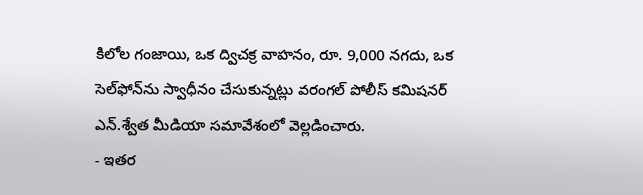కిలోల గంజాయి, ఒక ద్విచక్ర వాహనం, రూ. 9,000 నగదు, ఒక సెల్‌ఫోన్‌ను స్వాధీనం చేసుకున్నట్లు వరంగల్ పోలీస్ కమిషనర్ ఎన్.శ్వేత మీడియా సమావేశంలో వెల్లడించారు.
- ఇతర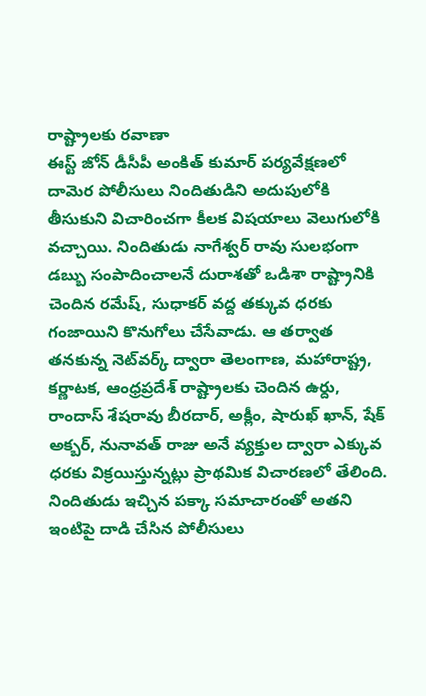రాష్ట్రాలకు రవాణా
ఈస్ట్ జోన్ డీసీపీ అంకిత్ కుమార్ పర్యవేక్షణలో దామెర పోలీసులు నిందితుడిని అదుపులోకి తీసుకుని విచారించగా కీలక విషయాలు వెలుగులోకి వచ్చాయి. నిందితుడు నాగేశ్వర్ రావు సులభంగా డబ్బు సంపాదించాలనే దురాశతో ఒడిశా రాష్ట్రానికి చెందిన రమేష్, సుధాకర్ వద్ద తక్కువ ధరకు గంజాయిని కొనుగోలు చేసేవాడు. ఆ తర్వాత తనకున్న నెట్‌వర్క్ ద్వారా తెలంగాణ, మహారాష్ట్ర, కర్ణాటక, ఆంధ్రప్రదేశ్ రాష్ట్రాలకు చెందిన ఉర్దు, రాందాస్ శేషరావు బీరదార్, అక్లీం, షారుఖ్ ఖాన్, షేక్ అక్బర్, నునావత్ రాజు అనే వ్యక్తుల ద్వారా ఎక్కువ ధరకు విక్రయిస్తున్నట్లు ప్రాథమిక విచారణలో తేలింది. నిందితుడు ఇచ్చిన పక్కా సమాచారంతో అతని ఇంటిపై దాడి చేసిన పోలీసులు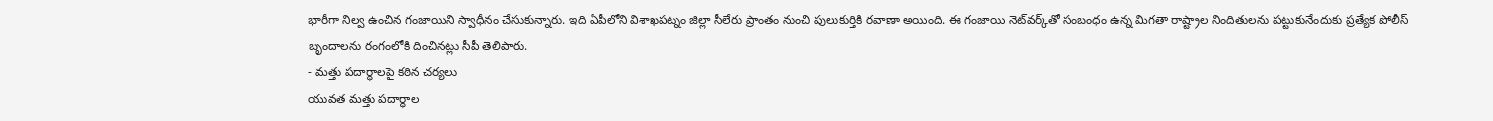భారీగా నిల్వ ఉంచిన గంజాయిని స్వాధీనం చేసుకున్నారు. ఇది ఏపీలోని విశాఖపట్నం జిల్లా సీలేరు ప్రాంతం నుంచి పులుకుర్తికి రవాణా అయింది. ఈ గంజాయి నెట్‌వర్క్‌తో సంబంధం ఉన్న మిగతా రాష్ట్రాల నిందితులను పట్టుకునేందుకు ప్రత్యేక పోలీస్ బృందాలను రంగంలోకి దించినట్లు సీపీ తెలిపారు.
- మత్తు పదార్థాలపై కఠిన చర్యలు
యువత మత్తు పదార్థాల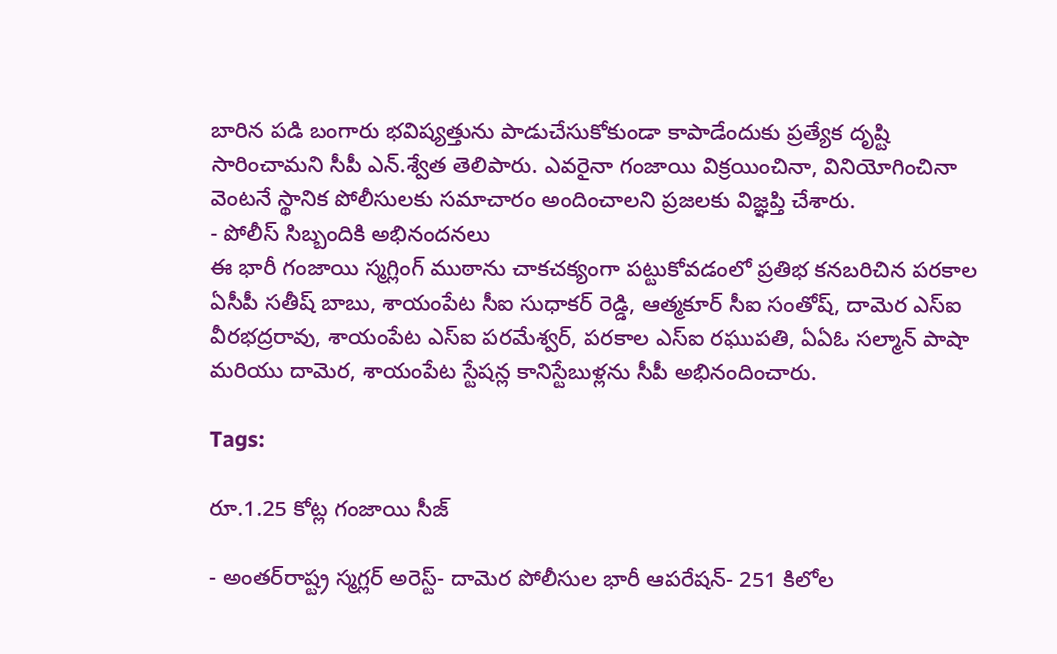బారిన పడి బంగారు భవిష్యత్తును పాడుచేసుకోకుండా కాపాడేందుకు ప్రత్యేక దృష్టి సారించామని సీపీ ఎన్.శ్వేత తెలిపారు. ఎవరైనా గంజాయి విక్రయించినా, వినియోగించినా వెంటనే స్థానిక పోలీసులకు సమాచారం అందించాలని ప్రజలకు విజ్ఞప్తి చేశారు.
- పోలీస్ సిబ్బందికి అభినందనలు
ఈ భారీ గంజాయి స్మగ్లింగ్ ముఠాను చాకచక్యంగా పట్టుకోవడంలో ప్రతిభ కనబరిచిన పరకాల ఏసీపీ సతీష్ బాబు, శాయంపేట సీఐ సుధాకర్ రెడ్డి, ఆత్మకూర్ సీఐ సంతోష్, దామెర ఎస్ఐ వీరభద్రరావు, శాయంపేట ఎస్ఐ పరమేశ్వర్, పరకాల ఎస్ఐ రఘుపతి, ఏఏఓ సల్మాన్ పాషా మరియు దామెర, శాయంపేట స్టేషన్ల కానిస్టేబుళ్లను సీపీ అభినందించారు.

Tags:

రూ.1.25 కోట్ల గంజాయి సీజ్

- అంతర్‌రాష్ట్ర స్మగ్లర్ అరెస్ట్- దామెర పోలీసుల భారీ ఆపరేషన్- 251 కిలోల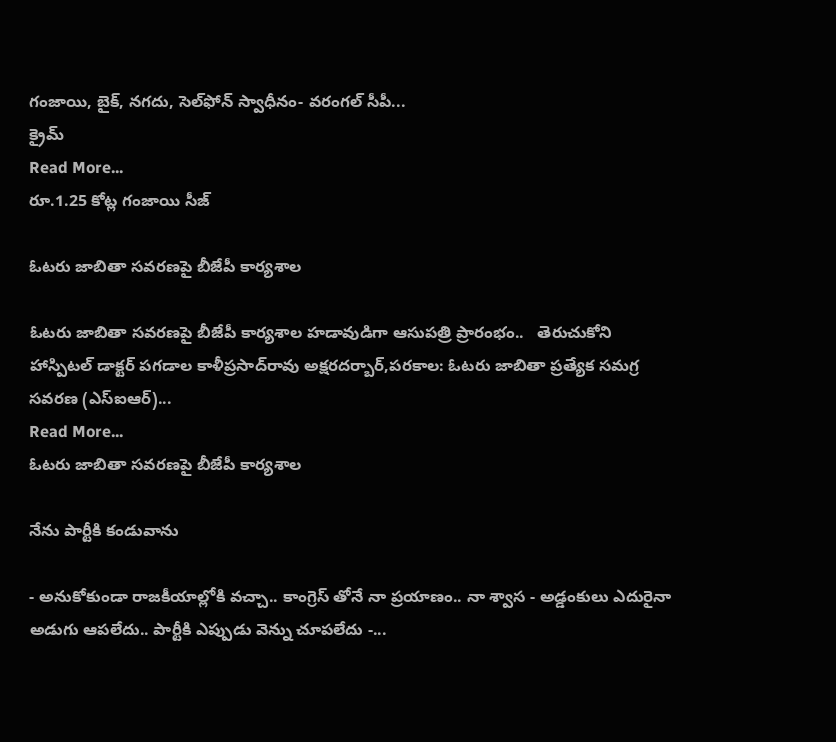గంజాయి, బైక్, నగదు, సెల్‌ఫోన్ స్వాధీనం- వరంగల్ సీపీ...
క్రైమ్
Read More...
రూ.1.25 కోట్ల గంజాయి సీజ్

ఓటరు జాబితా సవరణపై బీజేపీ కార్యశాల

ఓటరు జాబితా సవరణపై బీజేపీ కార్యశాల హడావుడిగా ఆసుపత్రి ప్రారంభం..   తెరుచుకోని హాస్పిటల్‌ డాక్టర్‌ పగడాల కాళీప్రసాద్‌రావు అక్షరదర్బార్,పరకాల: ఓటరు జాబితా ప్రత్యేక సమగ్ర సవరణ (ఎస్‌ఐఆర్‌)...
Read More...
ఓటరు జాబితా సవరణపై బీజేపీ కార్యశాల

నేను పార్టీకి కండువాను

- అనుకోకుండా రాజకీయాల్లోకి వచ్చా.. కాంగ్రెస్ తోనే నా ప్రయాణం.. నా శ్వాస - అడ్డంకులు ఎదురైనా అడుగు ఆపలేదు.. పార్టీకి ఎప్పుడు వెన్ను చూపలేదు -...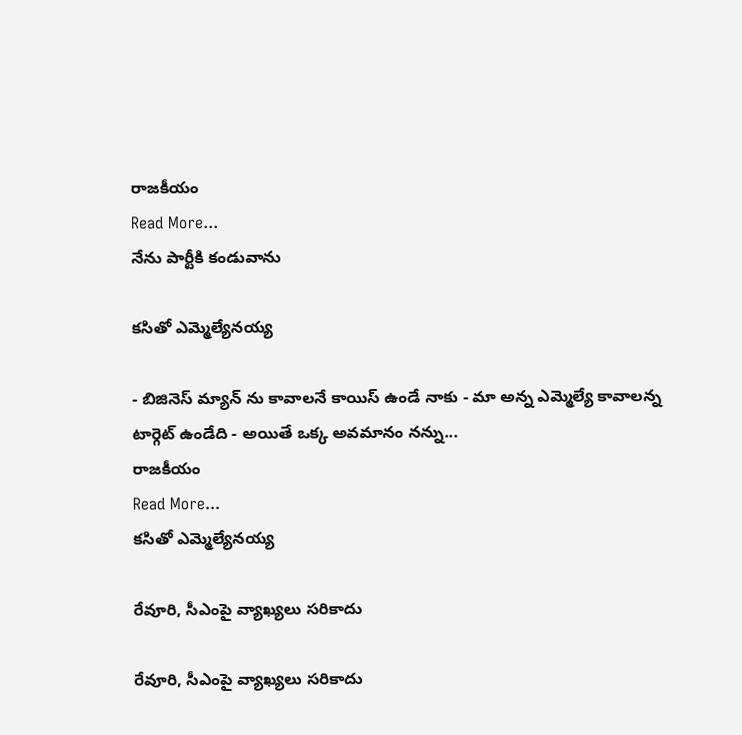రాజకీయం
Read More...
నేను పార్టీకి కండువాను

కసితో ఎమ్మెల్యేనయ్య

- బిజినెస్ మ్యాన్ ను కావాలనే కాయిస్ ఉండే నాకు - మా అన్న ఎమ్మెల్యే కావాలన్న టార్గెట్ ఉండేది - అయితే ఒక్క అవమానం నన్ను...
రాజకీయం
Read More...
కసితో ఎమ్మెల్యేనయ్య

రేవూరి, సీఎంపై వ్యాఖ్యలు సరికాదు

రేవూరి, సీఎంపై వ్యాఖ్యలు సరికాదు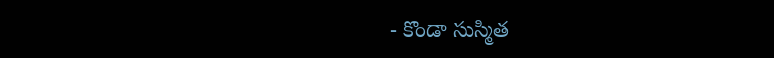- కొండా సుస్మిత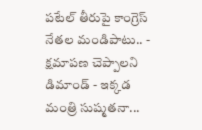పటేల్‌ తీరుపై కాంగ్రెస్‌ నేతల మండిపాటు.. - క్షమాపణ చెప్పాలని డిమాండ్ - ఇక్కడ మంత్రి సుష్మతనా...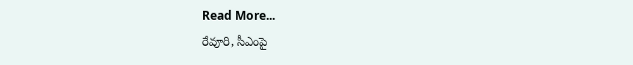Read More...
రేవూరి, సీఎంపై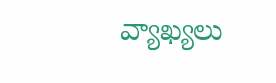వ్యాఖ్యలు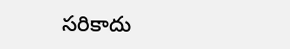సరికాదు